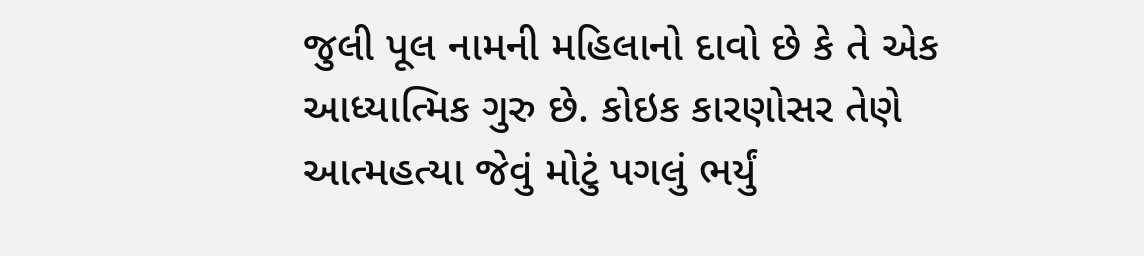જુલી પૂલ નામની મહિલાનો દાવો છે કે તે એક આધ્યાત્મિક ગુરુ છે. કોઇક કારણોસર તેણે આત્મહત્યા જેવું મોટું પગલું ભર્યું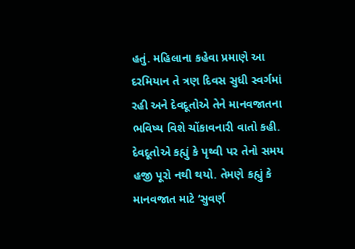હતું. મહિલાના કહેવા પ્રમાણે આ દરમિયાન તે ત્રણ દિવસ સુધી સ્વર્ગમાં રહી અને દેવદૂતોએ તેને માનવજાતના ભવિષ્ય વિશે ચોંકાવનારી વાતો કહી. દેવદૂતોએ કહ્યું કે પૃથ્વી પર તેનો સમય હજી પૂરો નથી થયો. તેમણે કહ્યું કે માનવજાત માટે ‘સુવર્ણ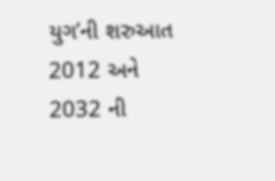યુગ’ની શરુઆત 2012 અને 2032 ની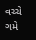વચ્ચે ગમે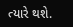ત્યારે થશે.